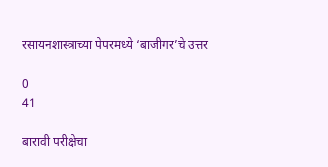रसायनशास्त्राच्या पेपरमध्ये ‘बाजीगर’चे उत्तर

0
41

बारावी परीक्षेचा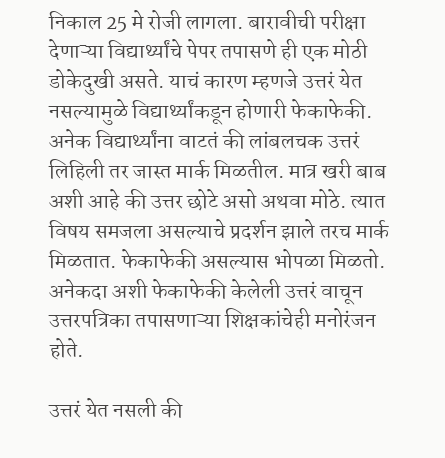निकाल 25 मे रोजी लागला. बारावीची परीक्षा देणाऱ्या विद्यार्थ्यांचे पेपर तपासणे ही एक मोठी डोकेदुखी असते. याचं कारण म्हणजे उत्तरं येत नसल्यामुळे विद्यार्थ्यांकडून होणारी फेकाफेकी. अनेक विद्यार्थ्यांना वाटतं की लांबलचक उत्तरं लिहिली तर जास्त मार्क मिळतील. मात्र खरी बाब अशी आहे की उत्तर छोटे असो अथवा मोठे. त्यात विषय समजला असल्याचे प्रदर्शन झाले तरच मार्क मिळतात. फेकाफेकी असल्यास भोपळा मिळतो. अनेकदा अशी फेकाफेकी केलेली उत्तरं वाचून उत्तरपत्रिका तपासणाऱ्या शिक्षकांचेही मनोरंजन होते.

उत्तरं येत नसली की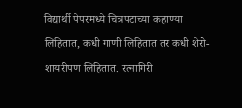विद्यार्थी पेपरमध्ये चित्रपटाच्या कहाण्या लिहितात, कधी गाणी लिहितात तर कधी शेरो-शायरीपण लिहितात. रत्नागिरी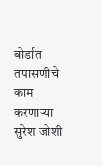बोर्डात तपासणीचे काम करणाऱ्या सुरेश जोशी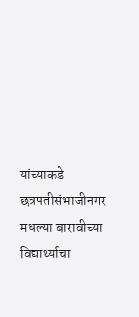यांच्याकडे छत्रपतीसंभाजीनगर मधल्या बारावीच्या विद्यार्थ्याचा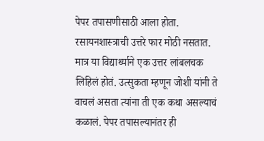पेपर तपासणीसाठी आला होता. रसायनशास्त्राची उत्तरे फार मोठी नसतात. मात्र या विद्यार्थ्याने एक उत्तर लांबलचक लिहिलं होतं. उत्सुकता म्हणून जोशी यांनी ते वाचलं असता त्यांना ती एक कथा असल्याचं कळालं. पेपर तपासल्यानंतर ही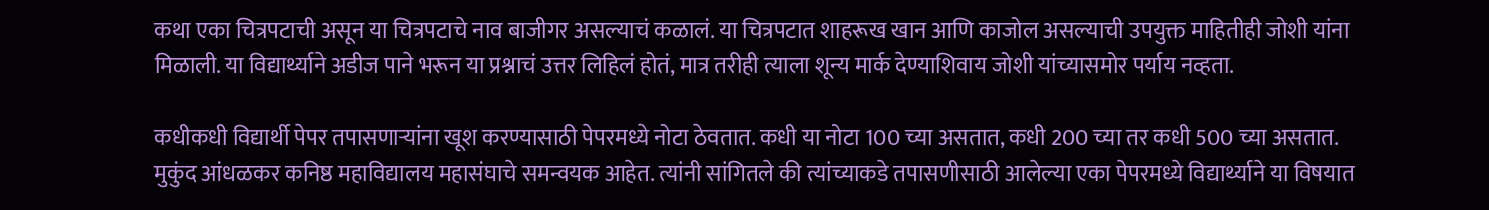कथा एका चित्रपटाची असून या चित्रपटाचे नाव बाजीगर असल्याचं कळालं. या चित्रपटात शाहरूख खान आणि काजोल असल्याची उपयुक्त माहितीही जोशी यांना मिळाली. या विद्यार्थ्याने अडीज पाने भरून या प्रश्नाचं उत्तर लिहिलं होतं, मात्र तरीही त्याला शून्य मार्क देण्याशिवाय जोशी यांच्यासमोर पर्याय नव्हता.

कधीकधी विद्यार्थी पेपर तपासणाऱ्यांना खूश करण्यासाठी पेपरमध्ये नोटा ठेवतात. कधी या नोटा 100 च्या असतात, कधी 200 च्या तर कधी 500 च्या असतात. मुकुंद आंधळकर कनिष्ठ महाविद्यालय महासंघाचे समन्वयक आहेत. त्यांनी सांगितले की त्यांच्याकडे तपासणीसाठी आलेल्या एका पेपरमध्ये विद्यार्थ्याने या विषयात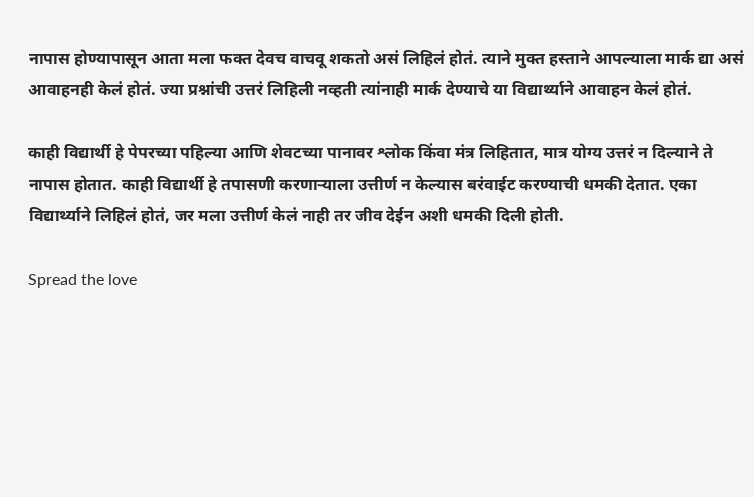नापास होण्यापासून आता मला फक्त देवच वाचवू शकतो असं लिहिलं होतं. त्याने मुक्त हस्ताने आपल्याला मार्क द्या असं आवाहनही केलं होतं. ज्या प्रश्नांची उत्तरं लिहिली नव्हती त्यांनाही मार्क देण्याचे या विद्यार्थ्याने आवाहन केलं होतं.

काही विद्यार्थी हे पेपरच्या पहिल्या आणि शेवटच्या पानावर श्लोक किंवा मंत्र लिहितात, मात्र योग्य उत्तरं न दिल्याने ते नापास होतात. काही विद्यार्थी हे तपासणी करणाऱ्याला उत्तीर्ण न केल्यास बरंवाईट करण्याची धमकी देतात. एका विद्यार्थ्याने लिहिलं होतं, जर मला उत्तीर्ण केलं नाही तर जीव देईन अशी धमकी दिली होती.

Spread the love